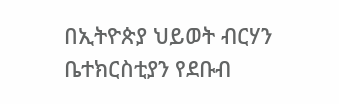በኢትዮጵያ ህይወት ብርሃን ቤተክርስቲያን የደቡብ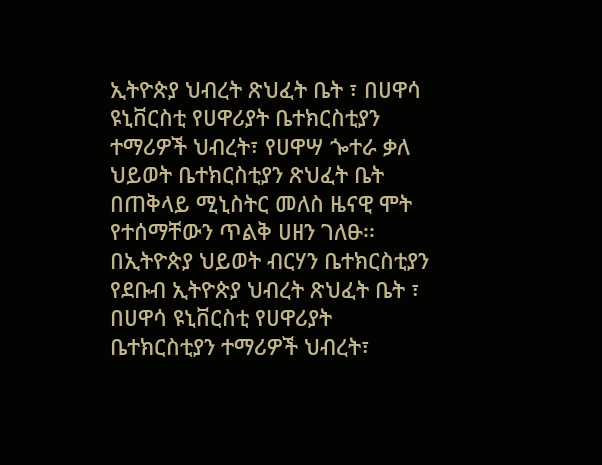ኢትዮጵያ ህብረት ጽህፈት ቤት ፣ በሀዋሳ ዩኒቨርስቲ የሀዋሪያት ቤተክርስቲያን ተማሪዎች ህብረት፣ የሀዋሣ ጐተራ ቃለ ህይወት ቤተክርስቲያን ጽህፈት ቤት በጠቅላይ ሚኒስትር መለስ ዜናዊ ሞት የተሰማቸውን ጥልቅ ሀዘን ገለፁ፡፡
በኢትዮጵያ ህይወት ብርሃን ቤተክርስቲያን የደቡብ ኢትዮጵያ ህብረት ጽህፈት ቤት ፣ በሀዋሳ ዩኒቨርስቲ የሀዋሪያት ቤተክርስቲያን ተማሪዎች ህብረት፣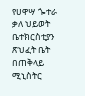የሀዋሣ ጐተራ ቃለ ህይወት ቤተክርስቲያን ጽህፈት ቤት በጠቅላይ ሚኒስትር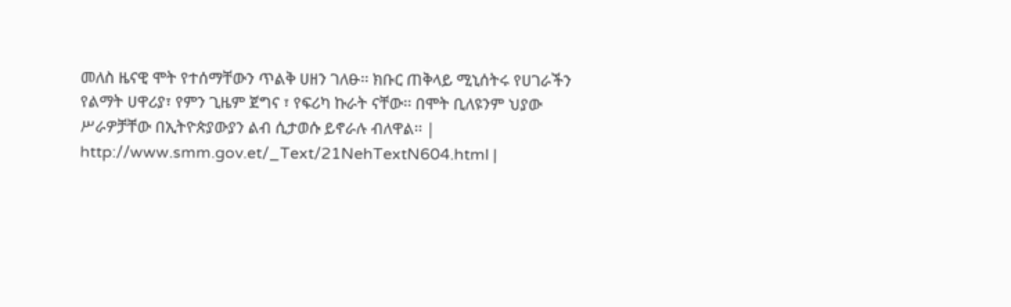መለስ ዜናዊ ሞት የተሰማቸውን ጥልቅ ሀዘን ገለፁ፡፡ ክቡር ጠቅላይ ሚኒሰትሩ የሀገራችን የልማት ሀዋሪያ፣ የምን ጊዜም ጀግና ፣ የፍሪካ ኩራት ናቸው፡፡ በሞት ቢለዩንም ህያው ሥራዎቻቸው በኢትዮጵያውያን ልብ ሲታወሱ ይኖራሉ ብለዋል፡፡ | http://www.smm.gov.et/_Text/21NehTextN604.html |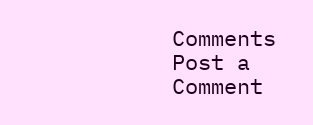Comments
Post a Comment